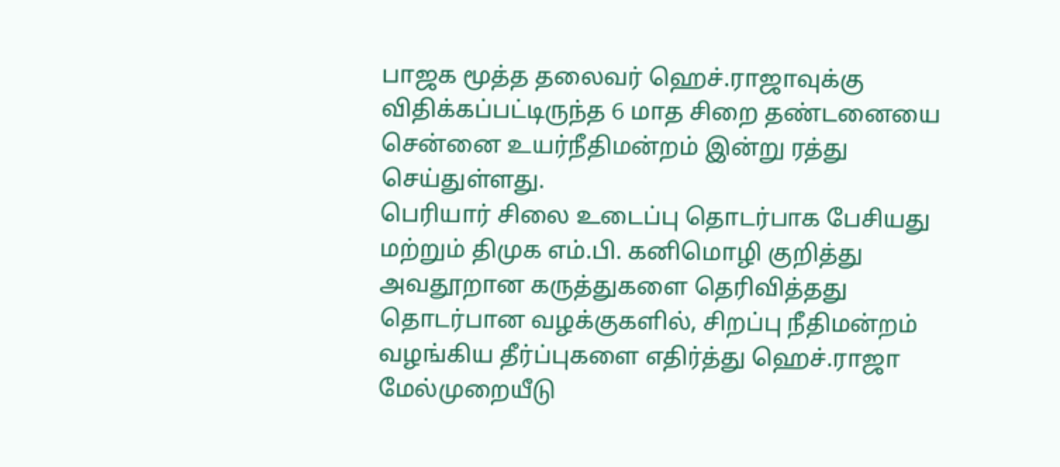பாஜக மூத்த தலைவர் ஹெச்.ராஜாவுக்கு விதிக்கப்பட்டிருந்த 6 மாத சிறை தண்டனையை சென்னை உயர்நீதிமன்றம் இன்று ரத்து செய்துள்ளது.
பெரியார் சிலை உடைப்பு தொடர்பாக பேசியது மற்றும் திமுக எம்.பி. கனிமொழி குறித்து அவதூறான கருத்துகளை தெரிவித்தது தொடர்பான வழக்குகளில், சிறப்பு நீதிமன்றம் வழங்கிய தீர்ப்புகளை எதிர்த்து ஹெச்.ராஜா மேல்முறையீடு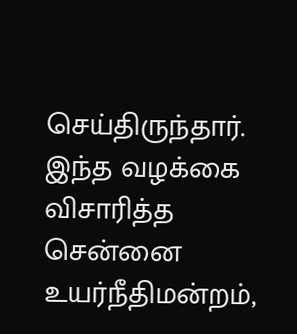செய்திருந்தார்.
இந்த வழக்கை விசாரித்த சென்னை உயர்நீதிமன்றம்,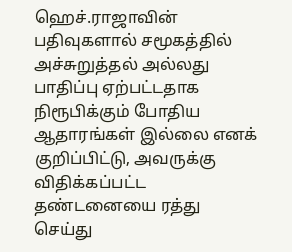ஹெச்.ராஜாவின் பதிவுகளால் சமூகத்தில் அச்சுறுத்தல் அல்லது பாதிப்பு ஏற்பட்டதாக நிரூபிக்கும் போதிய ஆதாரங்கள் இல்லை எனக் குறிப்பிட்டு, அவருக்கு விதிக்கப்பட்ட தண்டனையை ரத்து செய்து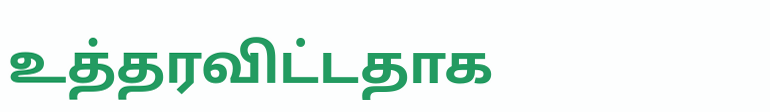உத்தரவிட்டதாக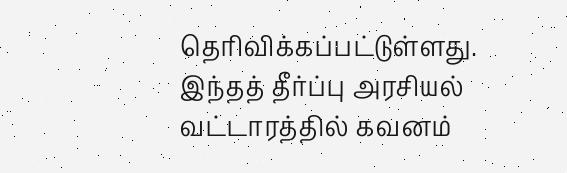தெரிவிக்கப்பட்டுள்ளது.
இந்தத் தீர்ப்பு அரசியல் வட்டாரத்தில் கவனம்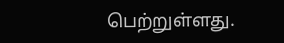பெற்றுள்ளது.